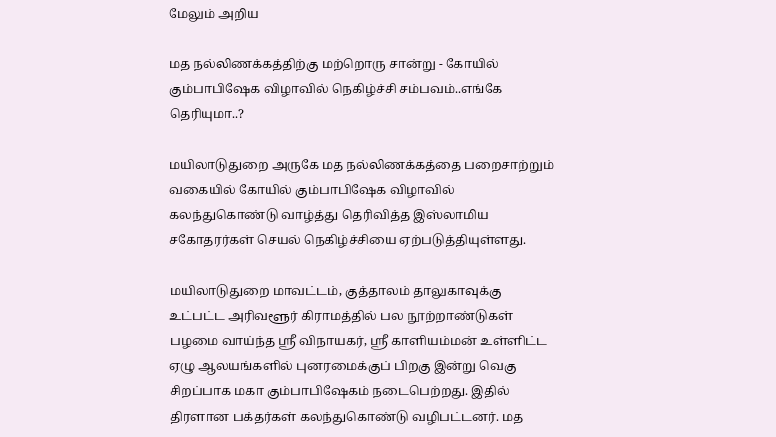மேலும் அறிய

மத நல்லிணக்கத்திற்கு மற்றொரு சான்று - கோயில் கும்பாபிஷேக விழாவில் நெகிழ்ச்சி சம்பவம்..எங்கே தெரியுமா..?

மயிலாடுதுறை அருகே மத நல்லிணக்கத்தை பறைசாற்றும் வகையில் கோயில் கும்பாபிஷேக விழாவில் கலந்துகொண்டு வாழ்த்து தெரிவித்த இஸ்லாமிய சகோதரர்கள் செயல் நெகிழ்ச்சியை ஏற்படுத்தியுள்ளது.

மயிலாடுதுறை மாவட்டம், குத்தாலம் தாலுகாவுக்கு உட்பட்ட அரிவளூர் கிராமத்தில் பல நூற்றாண்டுகள் பழமை வாய்ந்த ஸ்ரீ விநாயகர், ஸ்ரீ காளியம்மன் உள்ளிட்ட ஏழு ஆலயங்களில் புனரமைக்குப் பிறகு இன்று வெகு சிறப்பாக மகா கும்பாபிஷேகம் நடைபெற்றது. இதில் திரளான பக்தர்கள் கலந்துகொண்டு வழிபட்டனர். மத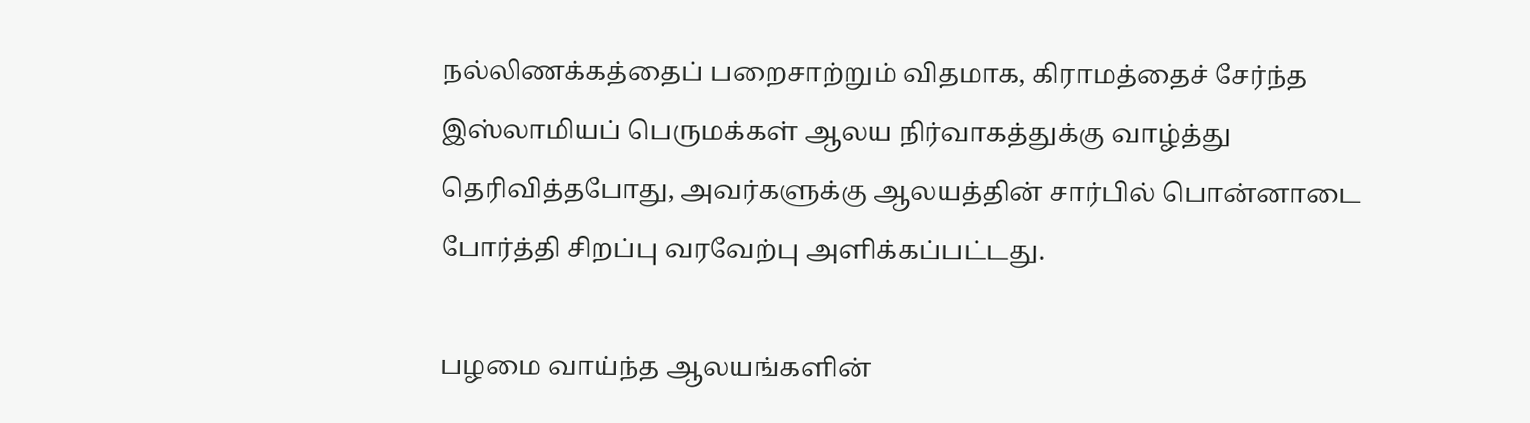நல்லிணக்கத்தைப் பறைசாற்றும் விதமாக, கிராமத்தைச் சேர்ந்த இஸ்லாமியப் பெருமக்கள் ஆலய நிர்வாகத்துக்கு வாழ்த்து தெரிவித்தபோது, அவர்களுக்கு ஆலயத்தின் சார்பில் பொன்னாடை போர்த்தி சிறப்பு வரவேற்பு அளிக்கப்பட்டது.

பழமை வாய்ந்த ஆலயங்களின்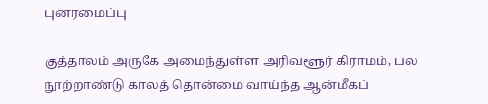புனரமைப்பு

குத்தாலம் அருகே அமைந்துள்ள அரிவளூர் கிராமம், பல நூற்றாண்டு காலத் தொன்மை வாய்ந்த ஆன்மீகப்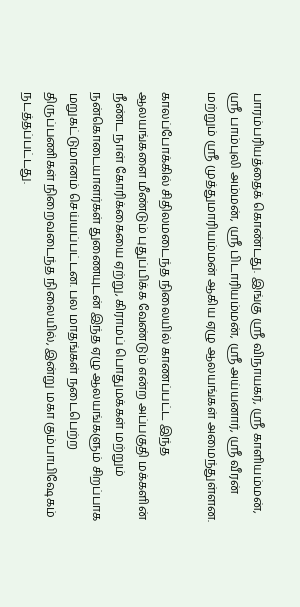பாரம்பரியத்தைக் கொண்டது. இங்கு ஸ்ரீ விநாயகர், ஸ்ரீ காளியம்மன், ஸ்ரீ பாம்புலி அம்மன், ஸ்ரீ பிடாரியம்மன், ஸ்ரீ அய்யனார், ஸ்ரீ வீரன் மற்றும் ஸ்ரீ முத்துமாரியம்மன் ஆகிய ஏழு ஆலயங்கள் அமைந்துள்ளன.

காலப்போக்கில் சிதிலமடைந்த நிலையில் காணப்பட்ட இந்த ஆலயங்களை மீண்டும் புதுப்பிக்க வேண்டும் என்ற அப்பகுதி மக்களின் நீண்ட நாள் கோரிக்கையை ஏற்று, கிராமப் பொதுமக்கள் மற்றும் நன்கொடையாளர்கள் துணையுடன் இந்த ஏழு ஆலயங்களும் சிறப்பாக மறுகட்டுமானம் செய்யப்பட்டன. பல மாதங்கள் நடைபெற்ற திருப்பணிகள் நிறைவடைந்த நிலையில், இன்று மகா கும்பாபிஷேகம் நடத்தப்பட்டது.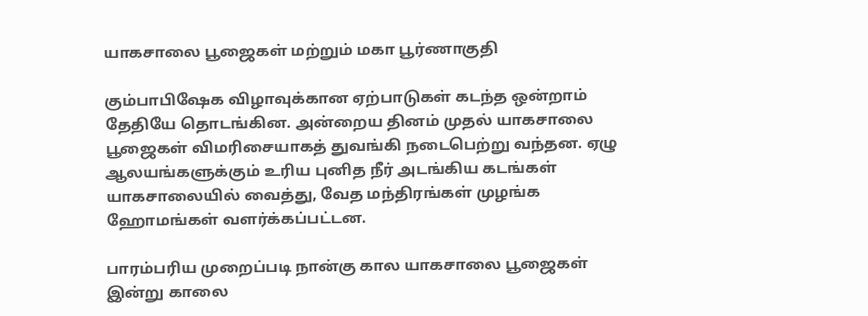யாகசாலை பூஜைகள் மற்றும் மகா பூர்ணாகுதி

கும்பாபிஷேக விழாவுக்கான ஏற்பாடுகள் கடந்த ஒன்றாம் தேதியே தொடங்கின. அன்றைய தினம் முதல் யாகசாலை பூஜைகள் விமரிசையாகத் துவங்கி நடைபெற்று வந்தன. ஏழு ஆலயங்களுக்கும் உரிய புனித நீர் அடங்கிய கடங்கள் யாகசாலையில் வைத்து, வேத மந்திரங்கள் முழங்க ஹோமங்கள் வளர்க்கப்பட்டன.

பாரம்பரிய முறைப்படி நான்கு கால யாகசாலை பூஜைகள் இன்று காலை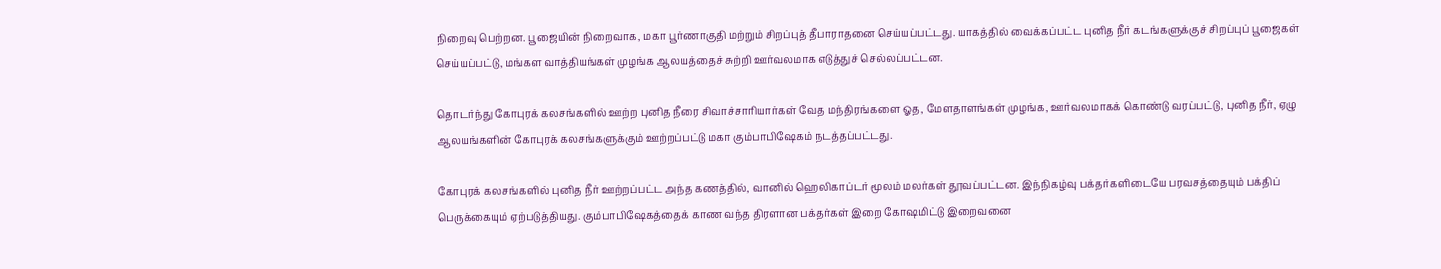நிறைவு பெற்றன. பூஜையின் நிறைவாக, மகா பூர்ணாகுதி மற்றும் சிறப்புத் தீபாராதனை செய்யப்பட்டது. யாகத்தில் வைக்கப்பட்ட புனித நீர் கடங்களுக்குச் சிறப்புப் பூஜைகள் செய்யப்பட்டு, மங்கள வாத்தியங்கள் முழங்க ஆலயத்தைச் சுற்றி ஊர்வலமாக எடுத்துச் செல்லப்பட்டன.

தொடர்ந்து கோபுரக் கலசங்களில் ஊற்ற புனித நீரை சிவாச்சாரியார்கள் வேத மந்திரங்களை ஓத, மேளதாளங்கள் முழங்க, ஊர்வலமாகக் கொண்டு வரப்பட்டு, புனித நீர், ஏழு ஆலயங்களின் கோபுரக் கலசங்களுக்கும் ஊற்றப்பட்டு மகா கும்பாபிஷேகம் நடத்தப்பட்டது.

கோபுரக் கலசங்களில் புனித நீர் ஊற்றப்பட்ட அந்த கணத்தில், வானில் ஹெலிகாப்டர் மூலம் மலர்கள் தூவப்பட்டன. இந்நிகழ்வு பக்தர்களிடையே பரவசத்தையும் பக்திப் பெருக்கையும் ஏற்படுத்தியது. கும்பாபிஷேகத்தைக் காண வந்த திரளான பக்தர்கள் இறை கோஷமிட்டு இறைவனை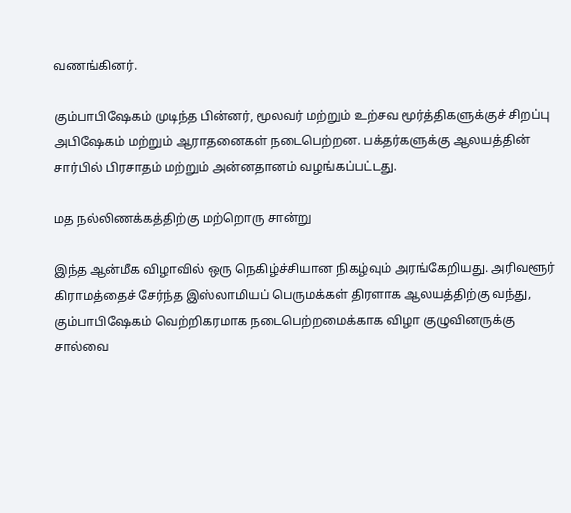வணங்கினர்.

கும்பாபிஷேகம் முடிந்த பின்னர், மூலவர் மற்றும் உற்சவ மூர்த்திகளுக்குச் சிறப்பு அபிஷேகம் மற்றும் ஆராதனைகள் நடைபெற்றன. பக்தர்களுக்கு ஆலயத்தின் சார்பில் பிரசாதம் மற்றும் அன்னதானம் வழங்கப்பட்டது.

மத நல்லிணக்கத்திற்கு மற்றொரு சான்று

இந்த ஆன்மீக விழாவில் ஒரு நெகிழ்ச்சியான நிகழ்வும் அரங்கேறியது. அரிவளூர் கிராமத்தைச் சேர்ந்த இஸ்லாமியப் பெருமக்கள் திரளாக ஆலயத்திற்கு வந்து, கும்பாபிஷேகம் வெற்றிகரமாக நடைபெற்றமைக்காக விழா குழுவினருக்கு சால்வை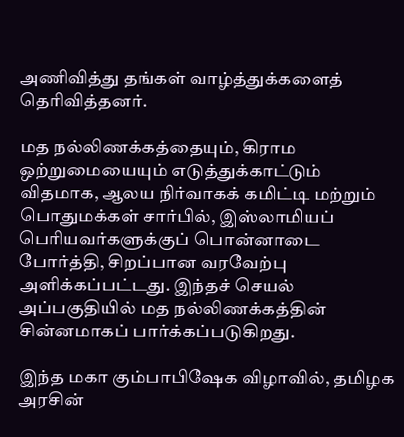அணிவித்து தங்கள் வாழ்த்துக்களைத் தெரிவித்தனர்.

மத நல்லிணக்கத்தையும், கிராம ஒற்றுமையையும் எடுத்துக்காட்டும் விதமாக, ஆலய நிர்வாகக் கமிட்டி மற்றும் பொதுமக்கள் சார்பில், இஸ்லாமியப் பெரியவர்களுக்குப் பொன்னாடை போர்த்தி, சிறப்பான வரவேற்பு அளிக்கப்பட்டது. இந்தச் செயல் அப்பகுதியில் மத நல்லிணக்கத்தின் சின்னமாகப் பார்க்கப்படுகிறது.

இந்த மகா கும்பாபிஷேக விழாவில், தமிழக அரசின்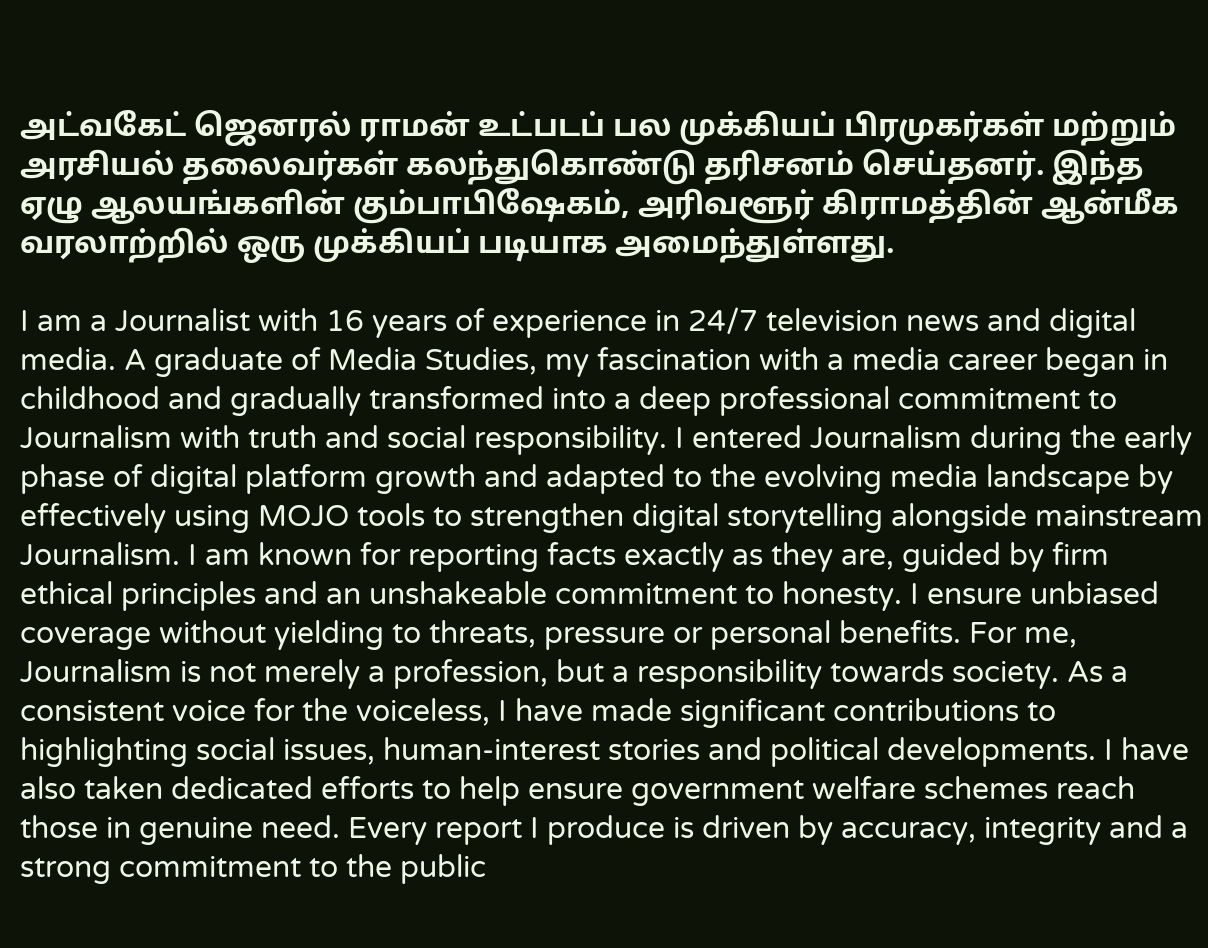அட்வகேட் ஜெனரல் ராமன் உட்படப் பல முக்கியப் பிரமுகர்கள் மற்றும் அரசியல் தலைவர்கள் கலந்துகொண்டு தரிசனம் செய்தனர். இந்த ஏழு ஆலயங்களின் கும்பாபிஷேகம், அரிவளூர் கிராமத்தின் ஆன்மீக வரலாற்றில் ஒரு முக்கியப் படியாக அமைந்துள்ளது.

I am a Journalist with 16 years of experience in 24/7 television news and digital media. A graduate of Media Studies, my fascination with a media career began in childhood and gradually transformed into a deep professional commitment to Journalism with truth and social responsibility. I entered Journalism during the early phase of digital platform growth and adapted to the evolving media landscape by effectively using MOJO tools to strengthen digital storytelling alongside mainstream Journalism. I am known for reporting facts exactly as they are, guided by firm ethical principles and an unshakeable commitment to honesty. I ensure unbiased coverage without yielding to threats, pressure or personal benefits. For me, Journalism is not merely a profession, but a responsibility towards society. As a consistent voice for the voiceless, I have made significant contributions to highlighting social issues, human-interest stories and political developments. I have also taken dedicated efforts to help ensure government welfare schemes reach those in genuine need. Every report I produce is driven by accuracy, integrity and a strong commitment to the public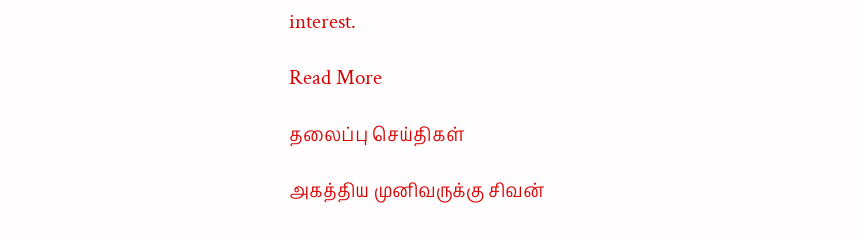interest.

Read More

தலைப்பு செய்திகள்

அகத்திய முனிவருக்கு சிவன்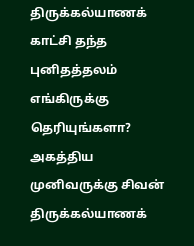திருக்கல்யாணக் காட்சி தந்த புனிதத்தலம் எங்கிருக்கு தெரியுங்களா?
அகத்திய முனிவருக்கு சிவன் திருக்கல்யாணக்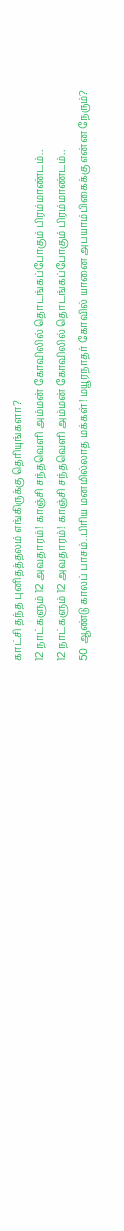காட்சி தந்த புனிதத்தலம் எங்கிருக்கு தெரியுங்களா?
12 நாட்களும் 12 அவதாரம்! காஞ்சி சந்தவெளி அம்மன் கோவிலில் தொடங்கப்போகும் பிரம்மாண்டம்..
12 நாட்களும் 12 அவதாரம்! காஞ்சி சந்தவெளி அம்மன் கோவிலில் தொடங்கப்போகும் பிரம்மாண்டம்..
50 ஆண்டு காலப் பாசம்..பிரிய மனமில்லாத மக்கள்! மயூரநாதர் கோவில் யானை அபயாம்பிகைக்கு என்ன நேரும்?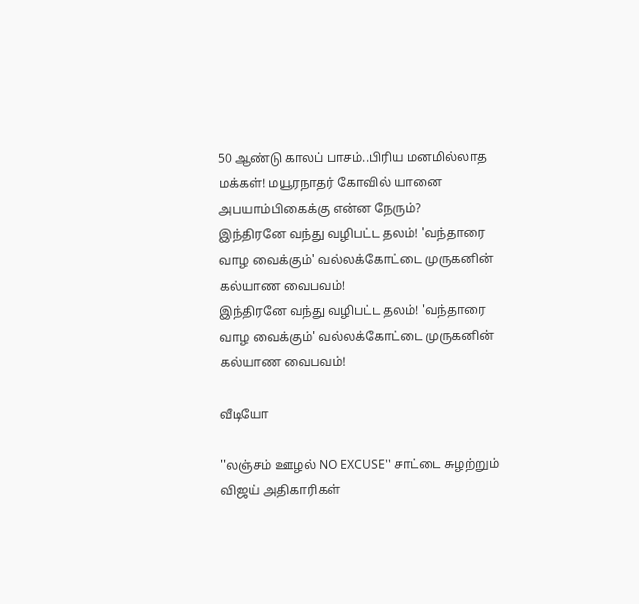50 ஆண்டு காலப் பாசம்..பிரிய மனமில்லாத மக்கள்! மயூரநாதர் கோவில் யானை அபயாம்பிகைக்கு என்ன நேரும்?
இந்திரனே வந்து வழிபட்ட தலம்! 'வந்தாரை வாழ வைக்கும்' வல்லக்கோட்டை முருகனின் கல்யாண வைபவம்!
இந்திரனே வந்து வழிபட்ட தலம்! 'வந்தாரை வாழ வைக்கும்' வல்லக்கோட்டை முருகனின் கல்யாண வைபவம்!

வீடியோ

''லஞ்சம் ஊழல் NO EXCUSE'' சாட்டை சுழற்றும் விஜய் அதிகாரிகள்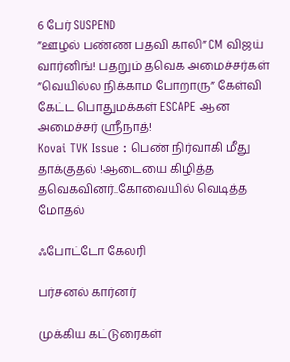6 பேர் SUSPEND
”ஊழல் பண்ண பதவி காலி” CM விஜய் வார்னிங்! பதறும் தவெக அமைச்சர்கள்
”வெயில்ல நிக்காம போறாரு” கேள்வி கேட்ட பொதுமக்கள் ESCAPE ஆன அமைச்சர் ஸ்ரீநாத்!
Kovai TVK Issue : பெண் நிர்வாகி மீது தாக்குதல் !ஆடையை கிழித்த தவெகவினர்..கோவையில் வெடித்த மோதல்

ஃபோட்டோ கேலரி

பர்சனல் கார்னர்

முக்கிய கட்டுரைகள்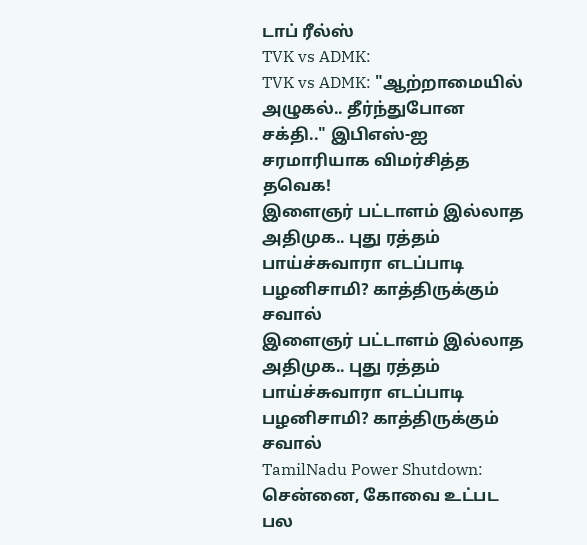டாப் ரீல்ஸ்
TVK vs ADMK:
TVK vs ADMK: "ஆற்றாமையில் அழுகல்.. தீர்ந்துபோன சக்தி.." இபிஎஸ்-ஐ சரமாரியாக விமர்சித்த தவெக!
இளைஞர் பட்டாளம் இல்லாத அதிமுக.. புது ரத்தம் பாய்ச்சுவாரா எடப்பாடி பழனிசாமி? காத்திருக்கும் சவால்
இளைஞர் பட்டாளம் இல்லாத அதிமுக.. புது ரத்தம் பாய்ச்சுவாரா எடப்பாடி பழனிசாமி? காத்திருக்கும் சவால்
TamilNadu Power Shutdown: சென்னை, கோவை உட்பட பல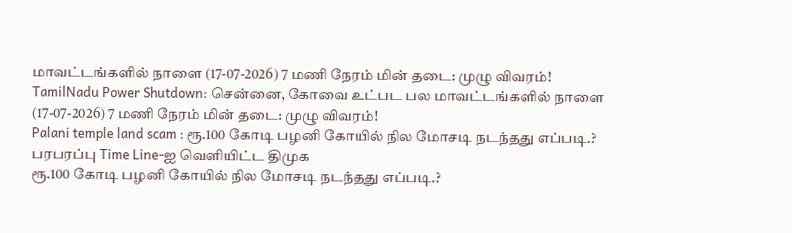மாவட்டங்களில் நாளை (17-07-2026) 7 மணி நேரம் மின் தடை: முழு விவரம்!
TamilNadu Power Shutdown: சென்னை, கோவை உட்பட பல மாவட்டங்களில் நாளை (17-07-2026) 7 மணி நேரம் மின் தடை: முழு விவரம்!
Palani temple land scam : ரூ.100 கோடி பழனி கோயில் நில மோசடி நடந்தது எப்படி.? பரபரப்பு Time Line-ஐ வெளியிட்ட திமுக
ரூ.100 கோடி பழனி கோயில் நில மோசடி நடந்தது எப்படி.?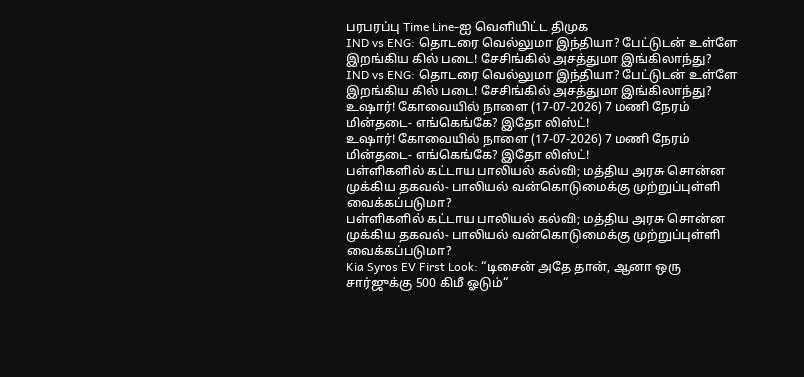பரபரப்பு Time Line-ஐ வெளியிட்ட திமுக
IND vs ENG: தொடரை வெல்லுமா இந்தியா? பேட்டுடன் உள்ளே இறங்கிய கில் படை! சேசிங்கில் அசத்துமா இங்கிலாந்து?
IND vs ENG: தொடரை வெல்லுமா இந்தியா? பேட்டுடன் உள்ளே இறங்கிய கில் படை! சேசிங்கில் அசத்துமா இங்கிலாந்து?
உஷார்! கோவையில் நாளை (17-07-2026) 7 மணி நேரம் மின்தடை- எங்கெங்கே? இதோ லிஸ்ட்!
உஷார்! கோவையில் நாளை (17-07-2026) 7 மணி நேரம் மின்தடை- எங்கெங்கே? இதோ லிஸ்ட்!
பள்ளிகளில் கட்டாய பாலியல் கல்வி; மத்திய அரசு சொன்ன முக்கிய தகவல்- பாலியல் வன்கொடுமைக்கு முற்றுப்புள்ளி வைக்கப்படுமா?
பள்ளிகளில் கட்டாய பாலியல் கல்வி; மத்திய அரசு சொன்ன முக்கிய தகவல்- பாலியல் வன்கொடுமைக்கு முற்றுப்புள்ளி வைக்கப்படுமா?
Kia Syros EV First Look: “டிசைன் அதே தான், ஆனா ஒரு சார்ஜுக்கு 500 கிமீ ஓடும்“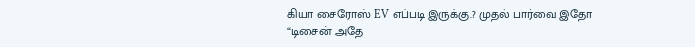கியா சைரோஸ் EV எப்படி இருக்கு.? முதல் பார்வை இதோ
“டிசைன் அதே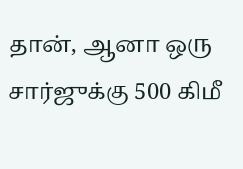தான், ஆனா ஒரு சார்ஜுக்கு 500 கிமீ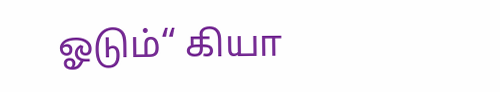ஓடும்“ கியா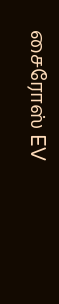சைரோஸ் EV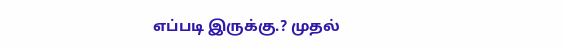எப்படி இருக்கு.? முதல்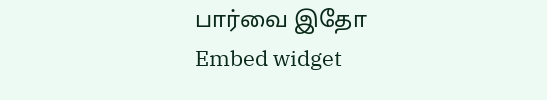பார்வை இதோ
Embed widget